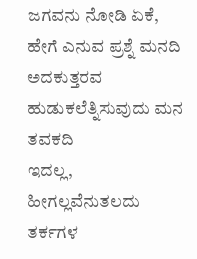ಜಗವನು ನೋಡಿ ಏಕೆ, ಹೇಗೆ ಎನುವ ಪ್ರಶ್ನೆ ಮನದಿ
ಅದಕುತ್ತರವ ಹುಡುಕಲೆತ್ನಿಸುವುದು ಮನ ತವಕದಿ
ಇದಲ್ಲ, ಹೀಗಲ್ಲವೆನುತಲದು ತರ್ಕಗಳ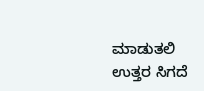ಮಾಡುತಲಿ
ಉತ್ತರ ಸಿಗದೆ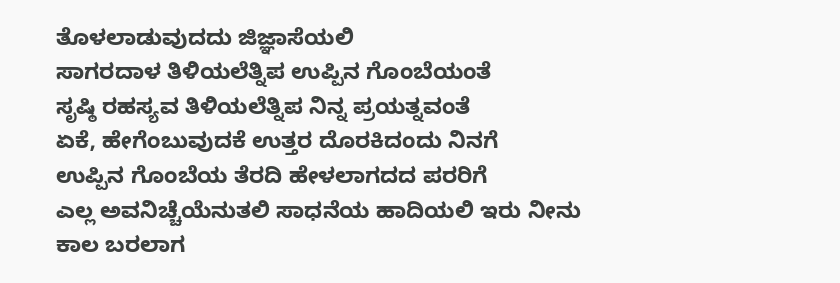ತೊಳಲಾಡುವುದದು ಜಿಜ್ಞಾಸೆಯಲಿ
ಸಾಗರದಾಳ ತಿಳಿಯಲೆತ್ನಿಪ ಉಪ್ಪಿನ ಗೊಂಬೆಯಂತೆ
ಸೃಷ್ಠಿ ರಹಸ್ಯವ ತಿಳಿಯಲೆತ್ನಿಪ ನಿನ್ನ ಪ್ರಯತ್ನವಂತೆ
ಏಕೆ, ಹೇಗೆಂಬುವುದಕೆ ಉತ್ತರ ದೊರಕಿದಂದು ನಿನಗೆ
ಉಪ್ಪಿನ ಗೊಂಬೆಯ ತೆರದಿ ಹೇಳಲಾಗದದ ಪರರಿಗೆ
ಎಲ್ಲ ಅವನಿಚ್ಚೆಯೆನುತಲಿ ಸಾಧನೆಯ ಹಾದಿಯಲಿ ಇರು ನೀನು
ಕಾಲ ಬರಲಾಗ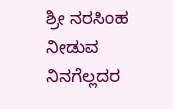ಶ್ರೀ ನರಸಿಂಹ ನೀಡುವ ನಿನಗೆಲ್ಲದರ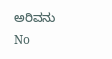ಅರಿವನು
No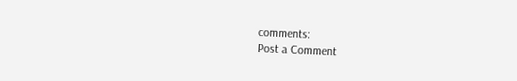comments:
Post a Comment